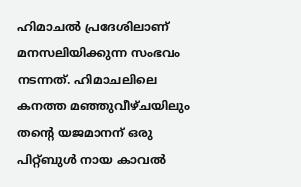ഹിമാചൽ പ്രദേശിലാണ് മനസലിയിക്കുന്ന സംഭവം നടന്നത്. ഹിമാചലിലെ കനത്ത മഞ്ഞുവീഴ്ചയിലും തൻ്റെ യജമാനന് ഒരു പിറ്റ്ബുൾ നായ കാവൽ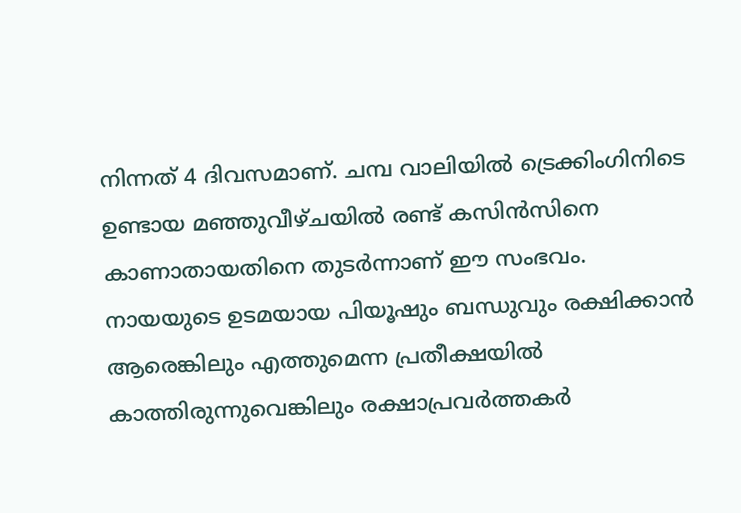നിന്നത് 4 ദിവസമാണ്. ചമ്പ വാലിയിൽ ട്രെക്കിംഗിനിടെ ഉണ്ടായ മഞ്ഞുവീഴ്ചയിൽ രണ്ട് കസിൻസിനെ കാണാതായതിനെ തുടർന്നാണ് ഈ സംഭവം.
നായയുടെ ഉടമയായ പിയൂഷും ബന്ധുവും രക്ഷിക്കാൻ ആരെങ്കിലും എത്തുമെന്ന പ്രതീക്ഷയിൽ കാത്തിരുന്നുവെങ്കിലും രക്ഷാപ്രവർത്തകർ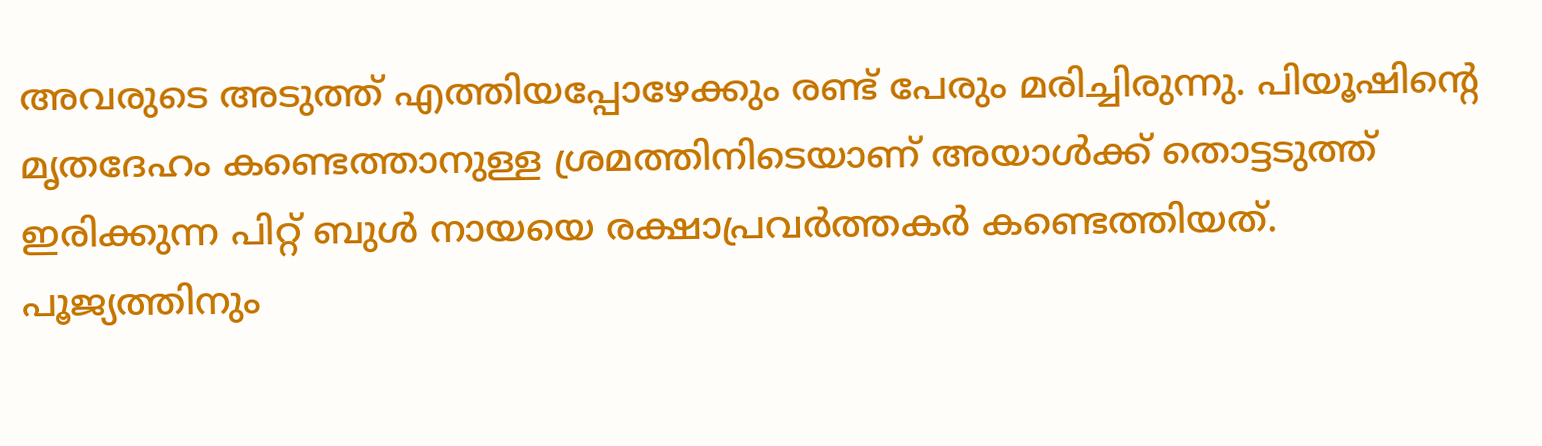അവരുടെ അടുത്ത് എത്തിയപ്പോഴേക്കും രണ്ട് പേരും മരിച്ചിരുന്നു. പിയൂഷിൻ്റെ മൃതദേഹം കണ്ടെത്താനുള്ള ശ്രമത്തിനിടെയാണ് അയാൾക്ക് തൊട്ടടുത്ത് ഇരിക്കുന്ന പിറ്റ് ബുൾ നായയെ രക്ഷാപ്രവർത്തകർ കണ്ടെത്തിയത്.
പൂജ്യത്തിനും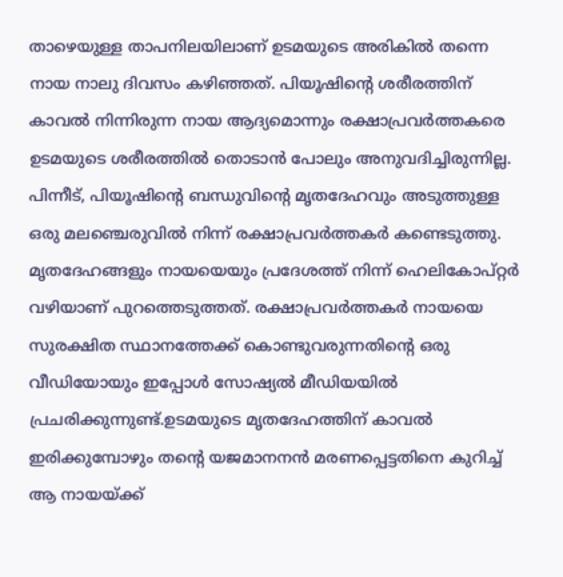താഴെയുള്ള താപനിലയിലാണ് ഉടമയുടെ അരികിൽ തന്നെ നായ നാലു ദിവസം കഴിഞ്ഞത്. പിയൂഷിൻ്റെ ശരീരത്തിന് കാവൽ നിന്നിരുന്ന നായ ആദ്യമൊന്നും രക്ഷാപ്രവർത്തകരെ ഉടമയുടെ ശരീരത്തിൽ തൊടാൻ പോലും അനുവദിച്ചിരുന്നില്ല. പിന്നീട്, പിയൂഷിൻ്റെ ബന്ധുവിൻ്റെ മൃതദേഹവും അടുത്തുള്ള ഒരു മലഞ്ചെരുവിൽ നിന്ന് രക്ഷാപ്രവർത്തകർ കണ്ടെടുത്തു.
മൃതദേഹങ്ങളും നായയെയും പ്രദേശത്ത് നിന്ന് ഹെലികോപ്റ്റർ വഴിയാണ് പുറത്തെടുത്തത്. രക്ഷാപ്രവർത്തകർ നായയെ സുരക്ഷിത സ്ഥാനത്തേക്ക് കൊണ്ടുവരുന്നതിൻ്റെ ഒരു വീഡിയോയും ഇപ്പോൾ സോഷ്യൽ മീഡിയയിൽ പ്രചരിക്കുന്നുണ്ട്.ഉടമയുടെ മൃതദേഹത്തിന് കാവൽ ഇരിക്കുമ്പോഴും തൻ്റെ യജമാനനൻ മരണപ്പെട്ടതിനെ കുറിച്ച് ആ നായയ്ക്ക്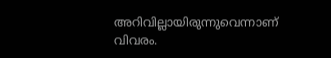അറിവില്ലായിരുന്നുവെന്നാണ് വിവരം.